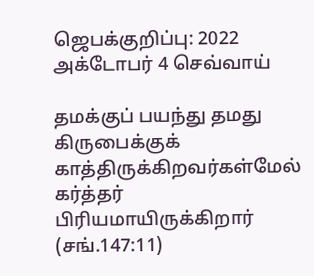ஜெபக்குறிப்பு: 2022 அக்டோபர் 4 செவ்வாய்

தமக்குப் பயந்து தமது கிருபைக்குக் காத்திருக்கிறவர்கள்மேல் கர்த்தர் பிரியமாயிருக்கிறார் (சங்.147:11)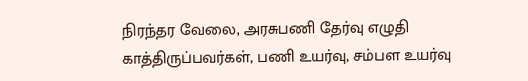நிரந்தர வேலை, அரசுபணி தேர்வு எழுதி காத்திருப்பவர்கள், பணி உயர்வு, சம்பள உயர்வு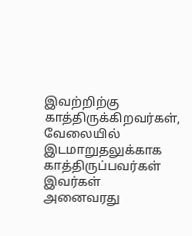இவற்றிற்கு காத்திருக்கிறவர்கள், வேலையில் இடமாறுதலுக்காக காத்திருப்பவர்கள் இவர்கள் அனைவரது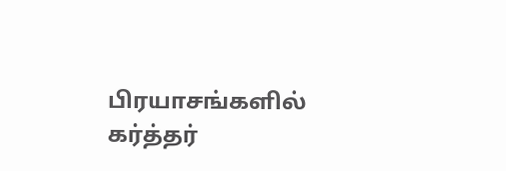பிரயாசங்களில் கர்த்தர்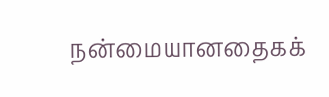நன்மையானதைகக்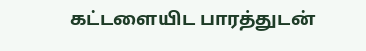கட்டளையிட பாரத்துடன்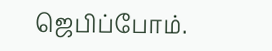ஜெபிப்போம்.